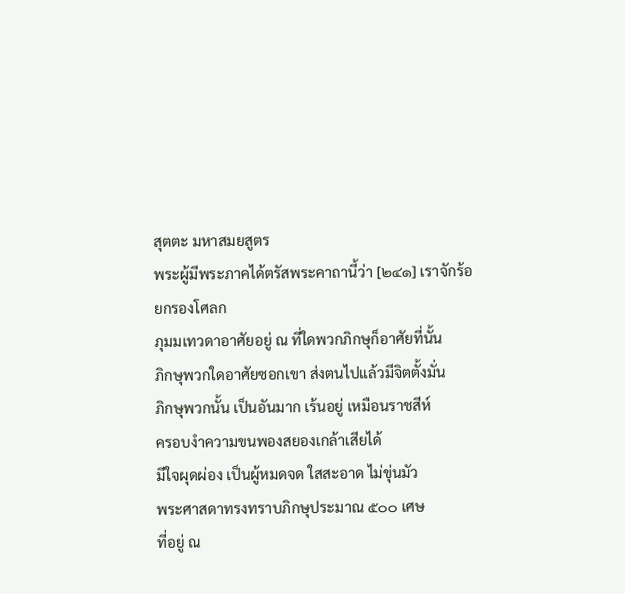สุตตะ มหาสมยสูตร
พระผู้มีพระภาคได้ตรัสพระคาถานี้ว่า [๒๔๑] เราจักร้อยกรองโศลก
ภุมมเทวดาอาศัยอยู่ ณ ที่ใดพวกภิกษุก็อาศัยที่นั้น
ภิกษุพวกใดอาศัยซอกเขา ส่งตนไปแล้วมีจิตตั้งมั่น
ภิกษุพวกนั้น เป็นอันมาก เร้นอยู่ เหมือนราชสีห์
ครอบงำความขนพองสยองเกล้าเสียได้
มีใจผุดผ่อง เป็นผู้หมดจด ใสสะอาด ไม่ขุ่นมัว
พระศาสดาทรงทราบภิกษุประมาณ ๕๐๐ เศษ
ที่อยู่ ณ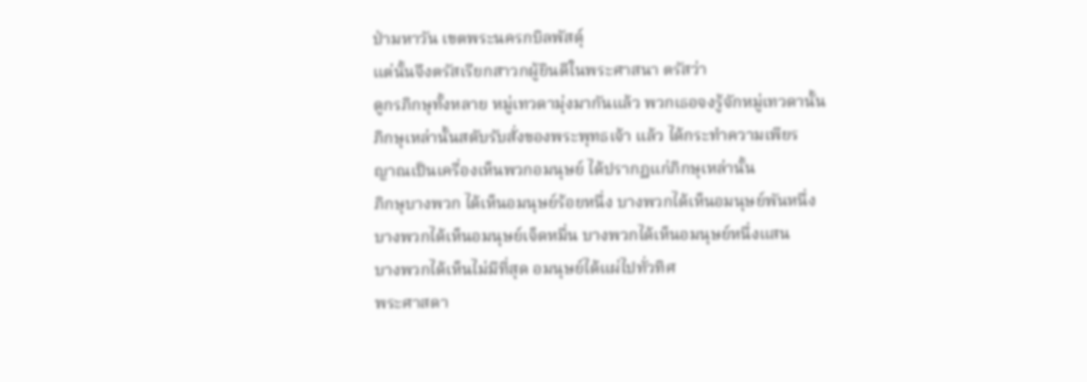ป่ามหาวัน เขตพระนครกบิลพัสดุ์
แต่นั้นจึงตรัสเรียกสาวกผู้ยินดีในพระศาสนา ตรัสว่า
ดูกรภิกษุทั้งหลาย หมู่เทวดามุ่งมากันแล้ว พวกเธอจงรู้จักหมู่เทวดานั้น
ภิกษุเหล่านั้นสดับรับสั่งของพระพุทธเจ้า แล้ว ได้กระทำความเพียร
ญาณเป็นเครื่องเห็นพวกอมนุษย์ ได้ปรากฏแก่ภิกษุเหล่านั้น
ภิกษุบางพวก ได้เห็นอมนุษย์ร้อยหนึ่ง บางพวกได้เห็นอมนุษย์พันหนึ่ง
บางพวกได้เห็นอมนุษย์เจ็ดหมื่น บางพวกได้เห็นอมนุษย์หนึ่งแสน
บางพวกได้เห็นไม่มีที่สุด อมนุษย์ได้แผ่ไปทั่วทิศ
พระศาสดา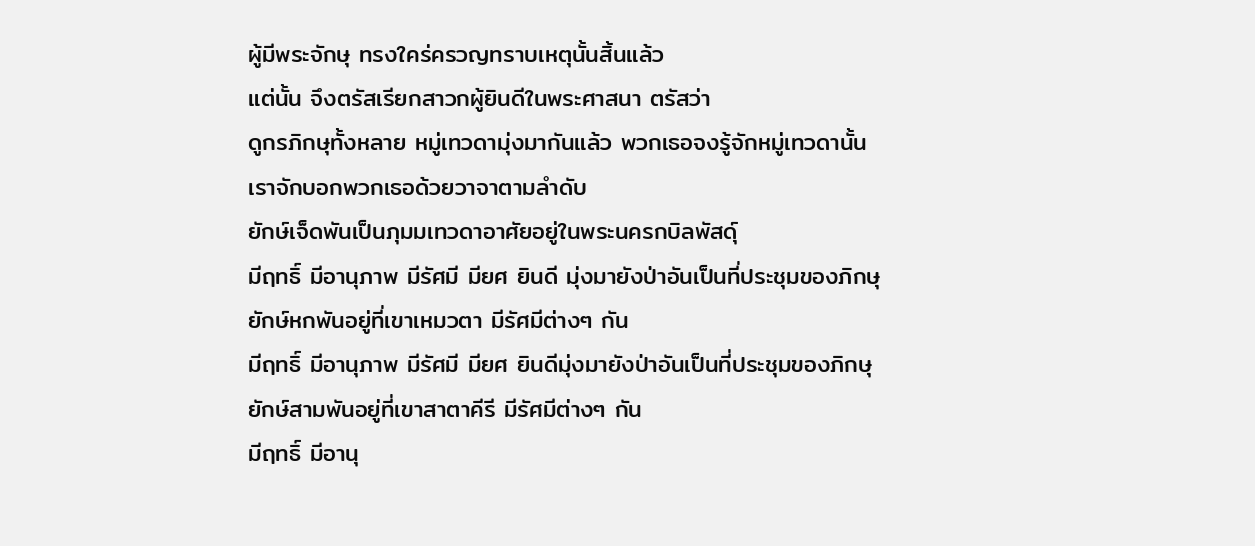ผู้มีพระจักษุ ทรงใคร่ครวญทราบเหตุนั้นสิ้นแล้ว
แต่นั้น จึงตรัสเรียกสาวกผู้ยินดีในพระศาสนา ตรัสว่า
ดูกรภิกษุทั้งหลาย หมู่เทวดามุ่งมากันแล้ว พวกเธอจงรู้จักหมู่เทวดานั้น
เราจักบอกพวกเธอด้วยวาจาตามลำดับ
ยักษ์เจ็ดพันเป็นภุมมเทวดาอาศัยอยู่ในพระนครกบิลพัสดุ์
มีฤทธิ์ มีอานุภาพ มีรัศมี มียศ ยินดี มุ่งมายังป่าอันเป็นที่ประชุมของภิกษุ
ยักษ์หกพันอยู่ที่เขาเหมวตา มีรัศมีต่างๆ กัน
มีฤทธิ์ มีอานุภาพ มีรัศมี มียศ ยินดีมุ่งมายังป่าอันเป็นที่ประชุมของภิกษุ
ยักษ์สามพันอยู่ที่เขาสาตาคีรี มีรัศมีต่างๆ กัน
มีฤทธิ์ มีอานุ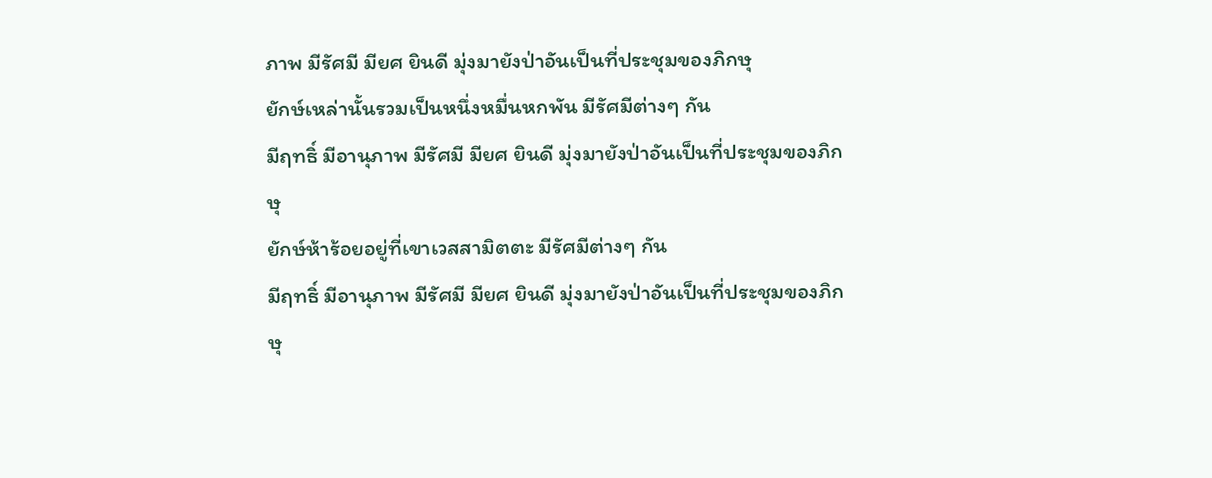ภาพ มีรัศมี มียศ ยินดี มุ่งมายังป่าอันเป็นที่ประชุมของภิกษุ
ยักษ์เหล่านั้นรวมเป็นหนึ่งหมื่นหกพัน มีรัศมีต่างๆ กัน
มีฤทธิ์ มีอานุภาพ มีรัศมี มียศ ยินดี มุ่งมายังป่าอันเป็นที่ประชุมของภิกษุ
ยักษ์ห้าร้อยอยู่ที่เขาเวสสามิตตะ มีรัศมีต่างๆ กัน
มีฤทธิ์ มีอานุภาพ มีรัศมี มียศ ยินดี มุ่งมายังป่าอันเป็นที่ประชุมของภิกษุ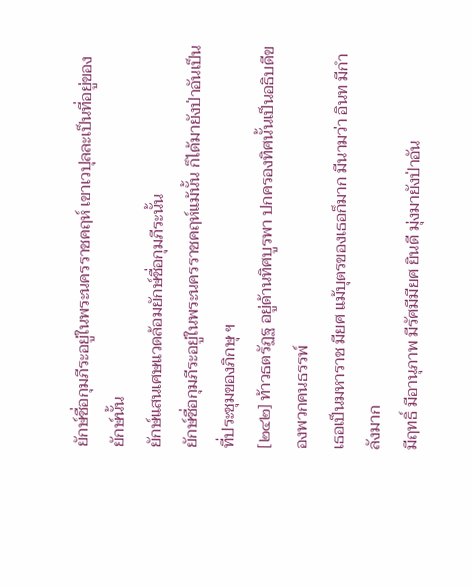ยักษ์ชื่อกุมภีระอยู่ในพระนครราชคฤห์ เขาเวปุลละเป็นที่อยู่ของยักษ์นั้น
ยักษ์แสนเศษแวดล้อมยักษ์ชื่อกุมภีระนั้น
ยักษ์ชื่อกุมภีระอยู่ในพระนครราชคฤห์แม้นั้น ก็ได้มายังป่าอันเป็นที่ประชุมของภิกษุ ฯ
[๒๔๒] ท้าวธตรัฏฐ อยู่ด้านทิศบูรพา ปกครองทิศนั้นเป็นอธิบดีของพวกคนธรรพ์
เธอเป็นมหาราช มียศ แม้บุตรของเธอก็มาก มีนามว่า อินท มีกำลังมาก
มีฤทธิ์ มีอานุภาพ มีรัศมีมียศ ยินดี มุ่งมายังป่าอัน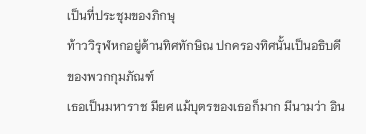เป็นที่ประชุมของภิกษุ
ท้าววิรุฬหกอยู่ด้านทิศทักษิณ ปกครองทิศนั้นเป็นอธิบดีของพวกกุมภัณฑ์
เธอเป็นมหาราช มียศ แม้บุตรของเธอก็มาก มีนามว่า อิน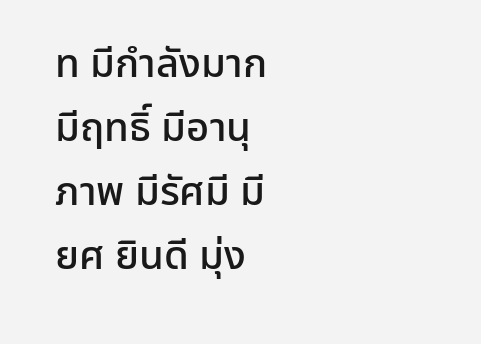ท มีกำลังมาก
มีฤทธิ์ มีอานุภาพ มีรัศมี มียศ ยินดี มุ่ง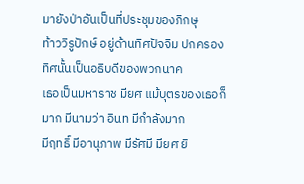มายังป่าอันเป็นที่ประชุมของภิกษุ
ท้าววิรูปักษ์ อยู่ด้านทิศปัจจิม ปกครองทิศนั้นเป็นอธิบดีของพวกนาค
เธอเป็นมหาราช มียศ แม้บุตรของเธอก็มาก มีนามว่า อินท มีกำลังมาก
มีฤทธิ์ มีอานุภาพ มีรัศมี มียศ ยิ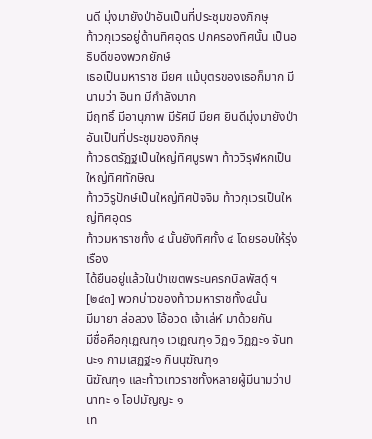นดี มุ่งมายังป่าอันเป็นที่ประชุมของภิกษุ
ท้าวกุเวรอยู่ด้านทิศอุดร ปกครองทิศนั้น เป็นอธิบดีของพวกยักษ์
เธอเป็นมหาราช มียศ แม้บุตรของเธอก็มาก มีนามว่า อินท มีกำลังมาก
มีฤทธิ์ มีอานุภาพ มีรัศมี มียศ ยินดีมุ่งมายังป่าอันเป็นที่ประชุมของภิกษุ
ท้าวธตรัฏฐเป็นใหญ่ทิศบูรพา ท้าววิรุฬหกเป็นใหญ่ทิศทักษิณ
ท้าววิรูปักษ์เป็นใหญ่ทิศปัจจิม ท้าวกุเวรเป็นใหญ่ทิศอุดร
ท้าวมหาราชทั้ง ๔ นั้นยังทิศทั้ง ๔ โดยรอบให้รุ่งเรือง
ได้ยืนอยู่แล้วในป่าเขตพระนครกบิลพัสดุ์ ฯ
[๒๔๓] พวกบ่าวของท้าวมหาราชทั้ง๔นั้น
มีมายา ล่อลวง โอ้อวด เจ้าเล่ห์ มาด้วยกัน
มีชื่อคือกุเฏณฑุ๑ เวเฏณฑุ๑ วิฏ๑ วิฏฏะ๑ จันทนะ๑ กามเสฏฐะ๑ กินนุฆัณฑุ๑
นิฆัณฑุ๑ และท้าวเทวราชทั้งหลายผู้มีนามว่าปนาทะ ๑ โอปมัญญะ ๑
เท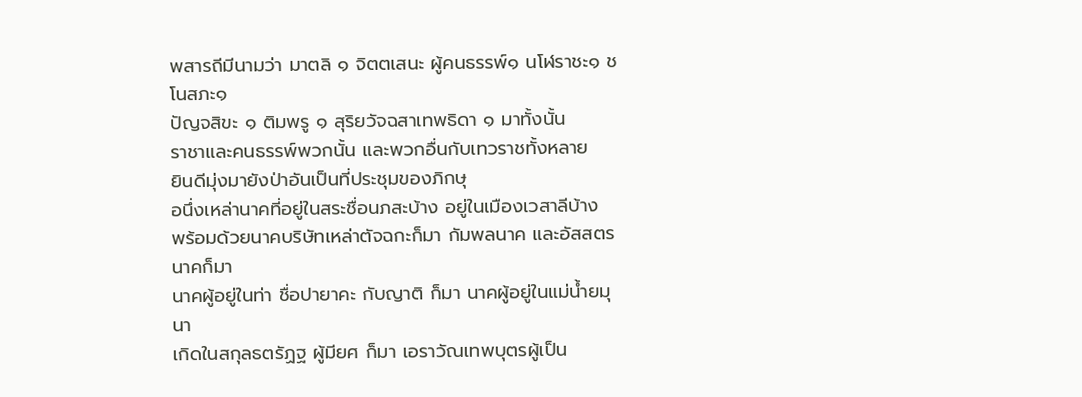พสารถีมีนามว่า มาตลิ ๑ จิตตเสนะ ผู้คนธรรพ์๑ นโฬราชะ๑ ชโนสภะ๑
ปัญจสิขะ ๑ ติมพรู ๑ สุริยวัจฉสาเทพธิดา ๑ มาทั้งนั้น
ราชาและคนธรรพ์พวกนั้น และพวกอื่นกับเทวราชทั้งหลาย
ยินดีมุ่งมายังป่าอันเป็นที่ประชุมของภิกษุ
อนึ่งเหล่านาคที่อยู่ในสระชื่อนภสะบ้าง อยู่ในเมืองเวสาลีบ้าง
พร้อมด้วยนาคบริษัทเหล่าตัจฉกะก็มา กัมพลนาค และอัสสตรนาคก็มา
นาคผู้อยู่ในท่า ชื่อปายาคะ กับญาติ ก็มา นาคผู้อยู่ในแม่น้ำยมุนา
เกิดในสกุลธตรัฏฐ ผู้มียศ ก็มา เอราวัณเทพบุตรผู้เป็น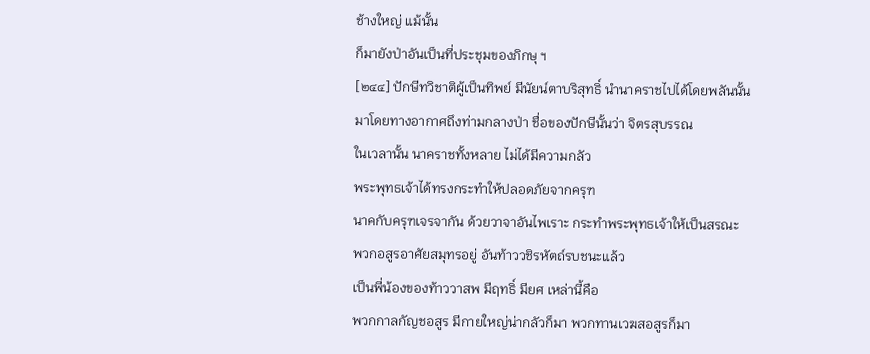ช้างใหญ่ แม้นั้น
ก็มายังป่าอันเป็นที่ประชุมของภิกษุ ฯ
[๒๔๔] ปักษีทวิชาติผู้เป็นทิพย์ มีนัยน์ตาบริสุทธิ์ นำนาคราชไปได้โดยพลันนั้น
มาโดยทางอากาศถึงท่ามกลางป่า ชื่อของปักษีนั้นว่า จิตรสุบรรณ
ในเวลานั้น นาคราชทั้งหลาย ไม่ได้มีความกลัว
พระพุทธเจ้าได้ทรงกระทำให้ปลอดภัยจากครุฑ
นาคกับครุฑเจรจากัน ด้วยวาจาอันไพเราะ กระทำพระพุทธเจ้าให้เป็นสรณะ
พวกอสูรอาศัยสมุทรอยู่ อันท้าววชิรหัตถ์รบชนะแล้ว
เป็นพี่น้องของท้าววาสพ มีฤทธิ์ มียศ เหล่านี้คือ
พวกกาลกัญชอสูร มีกายใหญ่น่ากลัวก็มา พวกทานเวฆสอสูรก็มา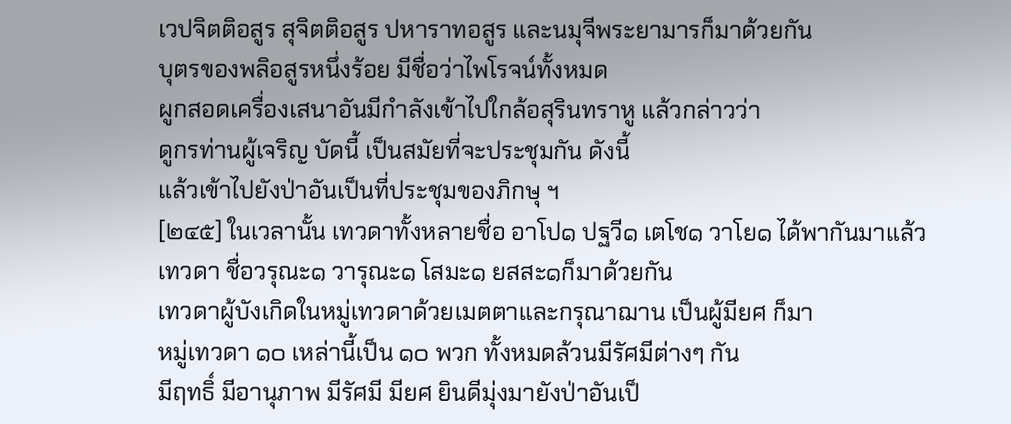เวปจิตติอสูร สุจิตติอสูร ปหาราทอสูร และนมุจีพระยามารก็มาด้วยกัน
บุตรของพลิอสูรหนึ่งร้อย มีชื่อว่าไพโรจน์ทั้งหมด
ผูกสอดเครื่องเสนาอันมีกำลังเข้าไปใกล้อสุรินทราหู แล้วกล่าวว่า
ดูกรท่านผู้เจริญ บัดนี้ เป็นสมัยที่จะประชุมกัน ดังนี้
แล้วเข้าไปยังป่าอันเป็นที่ประชุมของภิกษุ ฯ
[๒๔๕] ในเวลานั้น เทวดาทั้งหลายชื่อ อาโป๑ ปฐวี๑ เตโช๑ วาโย๑ ได้พากันมาแล้ว
เทวดา ชื่อวรุณะ๑ วารุณะ๑ โสมะ๑ ยสสะ๑ก็มาด้วยกัน
เทวดาผู้บังเกิดในหมู่เทวดาด้วยเมตตาและกรุณาฌาน เป็นผู้มียศ ก็มา
หมู่เทวดา ๑๐ เหล่านี้เป็น ๑๐ พวก ทั้งหมดล้วนมีรัศมีต่างๆ กัน
มีฤทธิ์ มีอานุภาพ มีรัศมี มียศ ยินดีมุ่งมายังป่าอันเป็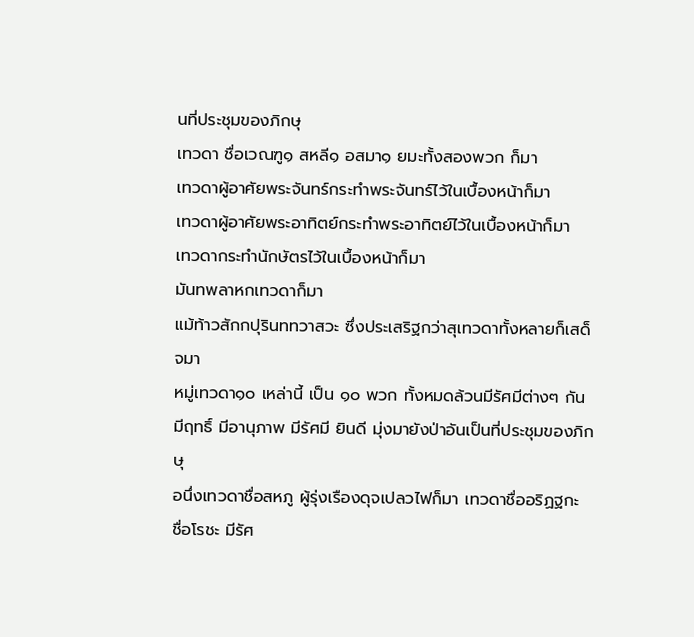นที่ประชุมของภิกษุ
เทวดา ชื่อเวณฑู๑ สหลี๑ อสมา๑ ยมะทั้งสองพวก ก็มา
เทวดาผู้อาศัยพระจันทร์กระทำพระจันทร์ไว้ในเบื้องหน้าก็มา
เทวดาผู้อาศัยพระอาทิตย์กระทำพระอาทิตย์ไว้ในเบื้องหน้าก็มา
เทวดากระทำนักษัตรไว้ในเบื้องหน้าก็มา
มันทพลาหกเทวดาก็มา
แม้ท้าวสักกปุรินททวาสวะ ซึ่งประเสริฐกว่าสุเทวดาทั้งหลายก็เสด็จมา
หมู่เทวดา๑๐ เหล่านี้ เป็น ๑๐ พวก ทั้งหมดล้วนมีรัศมีต่างๆ กัน
มีฤทธิ์ มีอานุภาพ มีรัศมี ยินดี มุ่งมายังป่าอันเป็นที่ประชุมของภิกษุ
อนึ่งเทวดาชื่อสหภู ผู้รุ่งเรืองดุจเปลวไฟก็มา เทวดาชื่ออริฏฐกะ
ชื่อโรชะ มีรัศ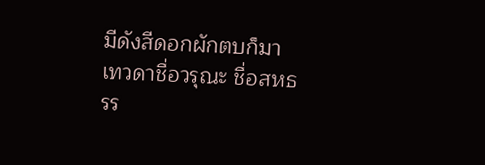มีดังสีดอกผักตบก็มา เทวดาชื่อวรุณะ ชื่อสหธรร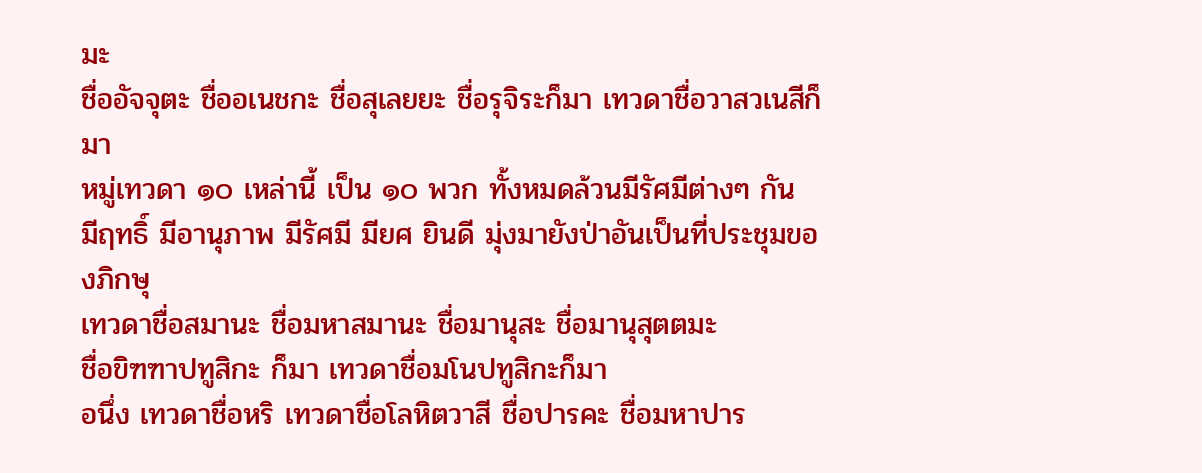มะ
ชื่ออัจจุตะ ชื่ออเนชกะ ชื่อสุเลยยะ ชื่อรุจิระก็มา เทวดาชื่อวาสวเนสีก็มา
หมู่เทวดา ๑๐ เหล่านี้ เป็น ๑๐ พวก ทั้งหมดล้วนมีรัศมีต่างๆ กัน
มีฤทธิ์ มีอานุภาพ มีรัศมี มียศ ยินดี มุ่งมายังป่าอันเป็นที่ประชุมของภิกษุ
เทวดาชื่อสมานะ ชื่อมหาสมานะ ชื่อมานุสะ ชื่อมานุสุตตมะ
ชื่อขิฑฑาปทูสิกะ ก็มา เทวดาชื่อมโนปทูสิกะก็มา
อนึ่ง เทวดาชื่อหริ เทวดาชื่อโลหิตวาสี ชื่อปารคะ ชื่อมหาปาร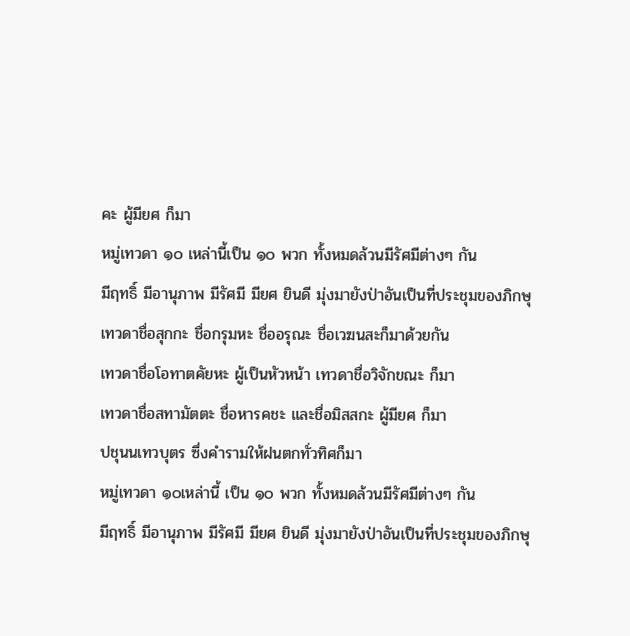คะ ผู้มียศ ก็มา
หมู่เทวดา ๑๐ เหล่านี้เป็น ๑๐ พวก ทั้งหมดล้วนมีรัศมีต่างๆ กัน
มีฤทธิ์ มีอานุภาพ มีรัศมี มียศ ยินดี มุ่งมายังป่าอันเป็นที่ประชุมของภิกษุ
เทวดาชื่อสุกกะ ชื่อกรุมหะ ชื่ออรุณะ ชื่อเวฆนสะก็มาด้วยกัน
เทวดาชื่อโอทาตคัยหะ ผู้เป็นหัวหน้า เทวดาชื่อวิจักขณะ ก็มา
เทวดาชื่อสทามัตตะ ชื่อหารคชะ และชื่อมิสสกะ ผู้มียศ ก็มา
ปชุนนเทวบุตร ซึ่งคำรามให้ฝนตกทั่วทิศก็มา
หมู่เทวดา ๑๐เหล่านี้ เป็น ๑๐ พวก ทั้งหมดล้วนมีรัศมีต่างๆ กัน
มีฤทธิ์ มีอานุภาพ มีรัศมี มียศ ยินดี มุ่งมายังป่าอันเป็นที่ประชุมของภิกษุ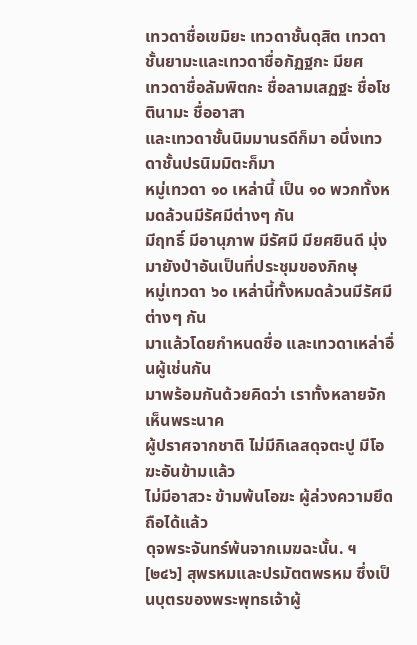เทวดาชื่อเขมิยะ เทวดาชั้นดุสิต เทวดาชั้นยามะและเทวดาชื่อกัฏฐกะ มียศ
เทวดาชื่อลัมพิตกะ ชื่อลามเสฏฐะ ชื่อโชตินามะ ชื่ออาสา
และเทวดาชั้นนิมมานรดีก็มา อนึ่งเทวดาชั้นปรนิมมิตะก็มา
หมู่เทวดา ๑๐ เหล่านี้ เป็น ๑๐ พวกทั้งหมดล้วนมีรัศมีต่างๆ กัน
มีฤทธิ์ มีอานุภาพ มีรัศมี มียศยินดี มุ่งมายังป่าอันเป็นที่ประชุมของภิกษุ
หมู่เทวดา ๖๐ เหล่านี้ทั้งหมดล้วนมีรัศมีต่างๆ กัน
มาแล้วโดยกำหนดชื่อ และเทวดาเหล่าอื่นผู้เช่นกัน
มาพร้อมกันด้วยคิดว่า เราทั้งหลายจักเห็นพระนาค
ผู้ปราศจากชาติ ไม่มีกิเลสดุจตะปู มีโอฆะอันข้ามแล้ว
ไม่มีอาสวะ ข้ามพ้นโอฆะ ผู้ล่วงความยึดถือได้แล้ว
ดุจพระจันทร์พ้นจากเมฆฉะนั้น. ฯ
[๒๔๖] สุพรหมและปรมัตตพรหม ซึ่งเป็นบุตรของพระพุทธเจ้าผู้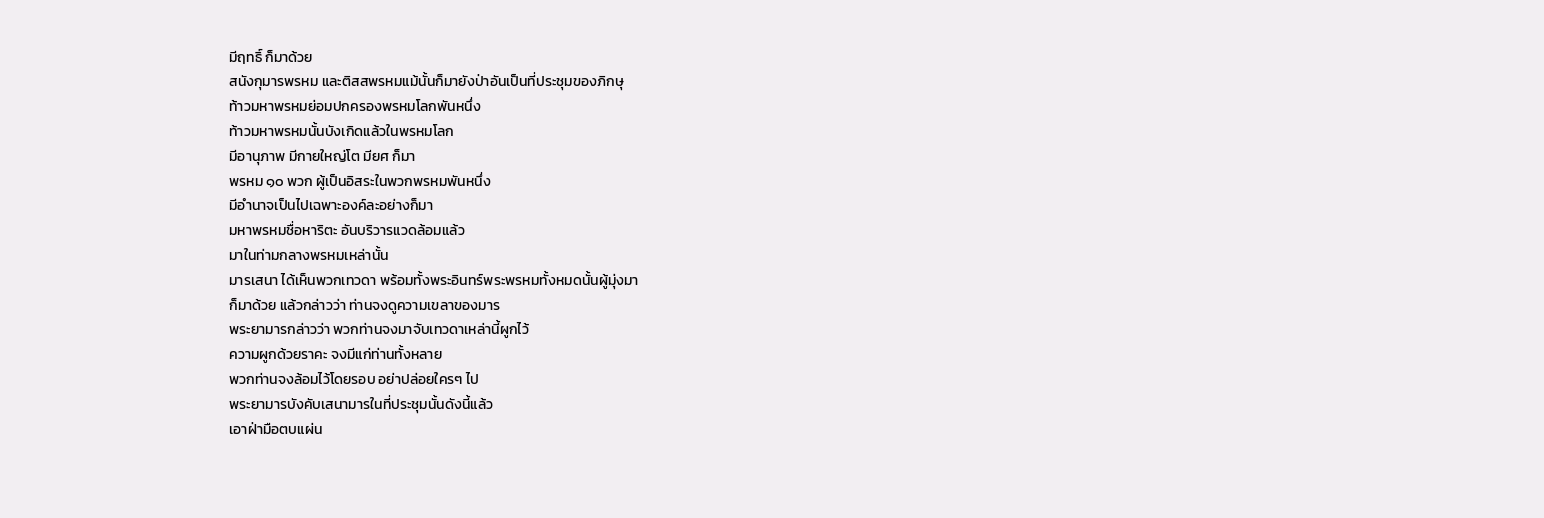มีฤทธิ์ ก็มาด้วย
สนังกุมารพรหม และติสสพรหมแม้นั้นก็มายังป่าอันเป็นที่ประชุมของภิกษุ
ท้าวมหาพรหมย่อมปกครองพรหมโลกพันหนึ่ง
ท้าวมหาพรหมนั้นบังเกิดแล้วในพรหมโลก
มีอานุภาพ มีกายใหญ่โต มียศ ก็มา
พรหม ๑๐ พวก ผู้เป็นอิสระในพวกพรหมพันหนึ่ง
มีอำนาจเป็นไปเฉพาะองค์ละอย่างก็มา
มหาพรหมชื่อหาริตะ อันบริวารแวดล้อมแล้ว
มาในท่ามกลางพรหมเหล่านั้น
มารเสนา ได้เห็นพวกเทวดา พร้อมทั้งพระอินทร์พระพรหมทั้งหมดนั้นผู้มุ่งมา
ก็มาด้วย แล้วกล่าวว่า ท่านจงดูความเขลาของมาร
พระยามารกล่าวว่า พวกท่านจงมาจับเทวดาเหล่านี้ผูกไว้
ความผูกด้วยราคะ จงมีแก่ท่านทั้งหลาย
พวกท่านจงล้อมไว้โดยรอบ อย่าปล่อยใครๆ ไป
พระยามารบังคับเสนามารในที่ประชุมนั้นดังนี้แล้ว
เอาฝ่ามือตบแผ่น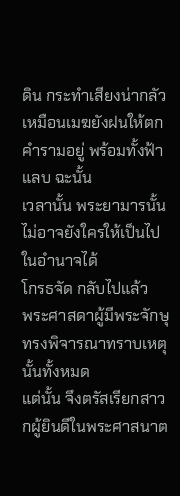ดิน กระทำเสียงน่ากลัว
เหมือนเมฆยังฝนให้ตก คำรามอยู่ พร้อมทั้งฟ้าแลบ ฉะนั้น
เวลานั้น พระยามารนั้นไม่อาจยังใครให้เป็นไปในอำนาจได้
โกรธจัด กลับไปแล้ว
พระศาสดาผู้มีพระจักษุทรงพิจารณาทราบเหตุนั้นทั้งหมด
แต่นั้น จึงตรัสเรียกสาวกผู้ยินดีในพระศาสนาต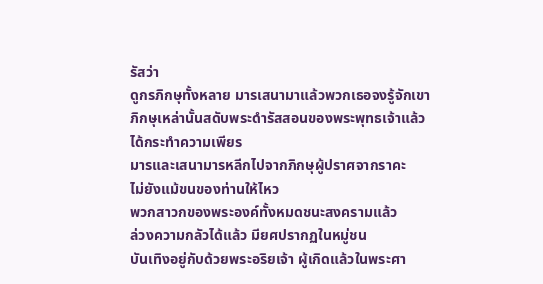รัสว่า
ดูกรภิกษุทั้งหลาย มารเสนามาแล้วพวกเธอจงรู้จักเขา
ภิกษุเหล่านั้นสดับพระดำรัสสอนของพระพุทธเจ้าแล้ว
ได้กระทำความเพียร
มารและเสนามารหลีกไปจากภิกษุผู้ปราศจากราคะ
ไม่ยังแม้ขนของท่านให้ไหว
พวกสาวกของพระองค์ทั้งหมดชนะสงครามแล้ว
ล่วงความกลัวได้แล้ว มียศปรากฏในหมู่ชน
บันเทิงอยู่กับด้วยพระอริยเจ้า ผู้เกิดแล้วในพระศา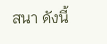สนา ดังนี้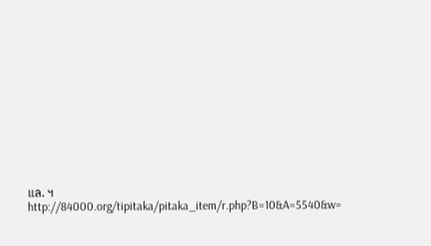แล. ฯ
http://84000.org/tipitaka/pitaka_item/r.php?B=10&A=5540&w=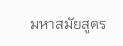มหาสมัยสูตร